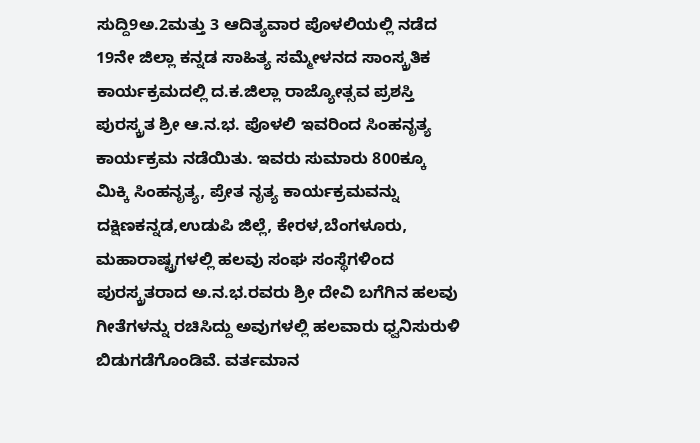ಸುದ್ದಿ9ಅ.2ಮತ್ತು 3 ಆದಿತ್ಯವಾರ ಪೊಳಲಿಯಲ್ಲಿ ನಡೆದ 19ನೇ ಜಿಲ್ಲಾ ಕನ್ನಡ ಸಾಹಿತ್ಯ ಸಮ್ಮೇಳನದ ಸಾಂಸ್ಕ್ರತಿಕ ಕಾರ್ಯಕ್ರಮದಲ್ಲಿ ದ.ಕ.ಜಿಲ್ಲಾ ರಾಜ್ಯೋತ್ಸವ ಪ್ರಶಸ್ತಿ ಪುರಸ್ಕ್ರತ ಶ್ರೀ ಆ.ನ.ಭ. ಪೊಳಲಿ ಇವರಿಂದ ಸಿಂಹನೃತ್ಯ ಕಾರ್ಯಕ್ರಮ ನಡೆಯಿತು. ಇವರು ಸುಮಾರು 800ಕ್ಕೂ ಮಿಕ್ಕಿ ಸಿಂಹನೃತ್ಯ, ಪ್ರೇತ ನೃತ್ಯ ಕಾರ್ಯಕ್ರಮವನ್ನು ದಕ್ಷಿಣಕನ್ನಡ,ಉಡುಪಿ ಜಿಲ್ಲೆ, ಕೇರಳ,ಬೆಂಗಳೂರು, ಮಹಾರಾಷ್ಟ್ರಗಳಲ್ಲಿ ಹಲವು ಸಂಘ ಸಂಸ್ಥೆಗಳಿಂದ ಪುರಸ್ಕ್ರತರಾದ ಅ.ನ.ಭ.ರವರು ಶ್ರೀ ದೇವಿ ಬಗೆಗಿನ ಹಲವು ಗೀತೆಗಳನ್ನು ರಚಿಸಿದ್ದು ಅವುಗಳಲ್ಲಿ ಹಲವಾರು ಧ್ವನಿಸುರುಳಿ ಬಿಡುಗಡೆಗೊಂಡಿವೆ. ವರ್ತಮಾನ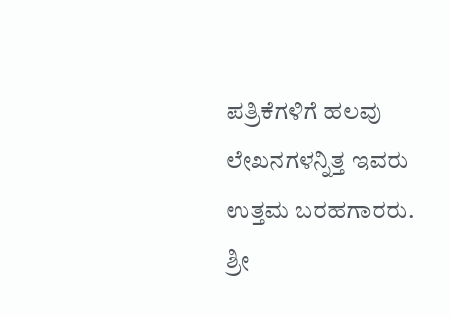ಪತ್ರಿಕೆಗಳಿಗೆ ಹಲವು ಲೇಖನಗಳನ್ನಿತ್ತ ಇವರು ಉತ್ತಮ ಬರಹಗಾರರು. ಶ್ರೀ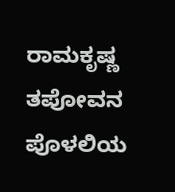ರಾಮಕೃಷ್ಣ ತಪೋವನ ಪೊಳಲಿಯ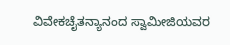ವಿವೇಕಚೈತನ್ಯಾನಂದ ಸ್ವಾಮೀಜಿಯವರ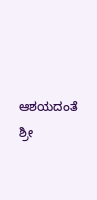ಆಶಯದಂತೆ ಶ್ರೀ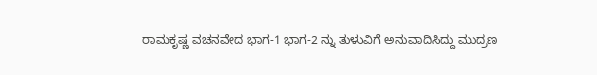ರಾಮಕೃಷ್ಣ ವಚನವೇದ ಭಾಗ-1 ಭಾಗ-2 ನ್ನು ತುಳುವಿಗೆ ಅನುವಾದಿಸಿದ್ದು ಮುದ್ರಣ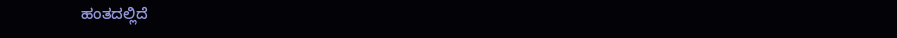ಹಂತದಲ್ಲಿದೆ